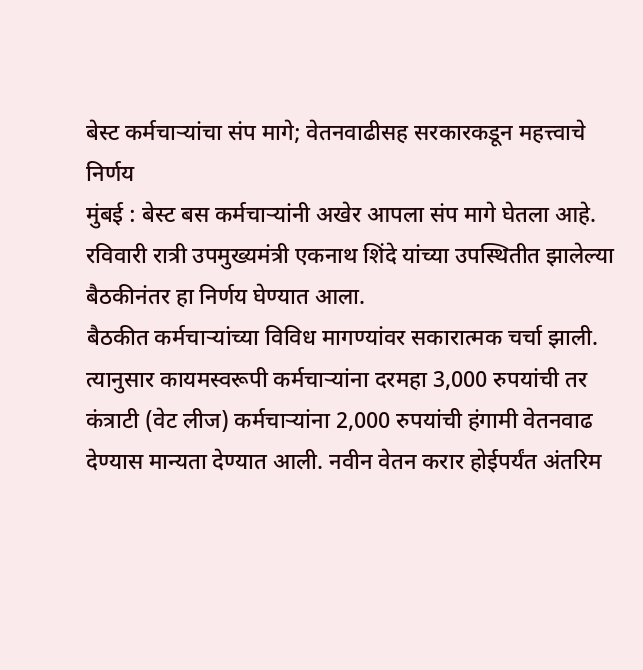बेस्ट कर्मचाऱ्यांचा संप मागे; वेतनवाढीसह सरकारकडून महत्त्वाचे निर्णय
मुंबई : बेस्ट बस कर्मचाऱ्यांनी अखेर आपला संप मागे घेतला आहे. रविवारी रात्री उपमुख्यमंत्री एकनाथ शिंदे यांच्या उपस्थितीत झालेल्या बैठकीनंतर हा निर्णय घेण्यात आला.
बैठकीत कर्मचाऱ्यांच्या विविध मागण्यांवर सकारात्मक चर्चा झाली. त्यानुसार कायमस्वरूपी कर्मचाऱ्यांना दरमहा 3,000 रुपयांची तर कंत्राटी (वेट लीज) कर्मचाऱ्यांना 2,000 रुपयांची हंगामी वेतनवाढ देण्यास मान्यता देण्यात आली. नवीन वेतन करार होईपर्यंत अंतरिम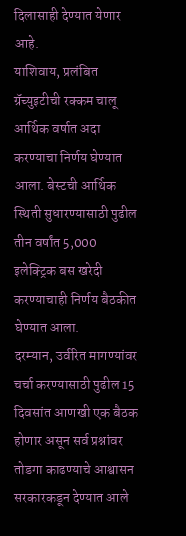दिलासाही देण्यात येणार आहे.
याशिवाय, प्रलंबित ग्रॅच्युइटीची रक्कम चालू आर्थिक वर्षात अदा करण्याचा निर्णय घेण्यात आला. बेस्टची आर्थिक स्थिती सुधारण्यासाठी पुढील तीन वर्षांत 5,000 इलेक्ट्रिक बस खरेदी करण्याचाही निर्णय बैठकीत घेण्यात आला.
दरम्यान, उर्वरित मागण्यांवर चर्चा करण्यासाठी पुढील 15 दिवसांत आणखी एक बैठक होणार असून सर्व प्रश्नांवर तोडगा काढण्याचे आश्वासन सरकारकडून देण्यात आले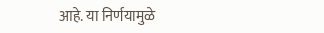आहे. या निर्णयामुळे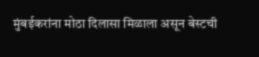मुंबईकरांना मोठा दिलासा मिळाला असून बेस्टची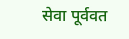सेवा पूर्ववत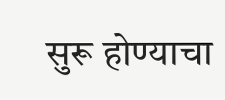सुरू होण्याचा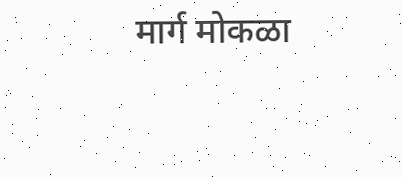मार्ग मोकळा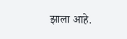झाला आहे.